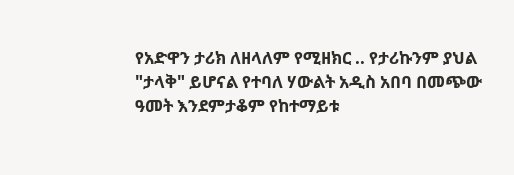የአድዋን ታሪክ ለዘላለም የሚዘክር .. የታሪኩንም ያህል "ታላቅ" ይሆናል የተባለ ሃውልት አዲስ አበባ በመጭው ዓመት እንደምታቆም የከተማይቱ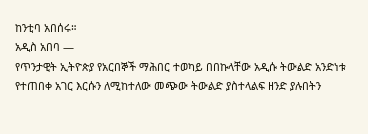ከንቲባ አበሰሩ።
አዲስ አበባ —
የጥንታዊት ኢትዮጵያ የአርበኞች ማሕበር ተወካይ በበኩላቸው አዲሱ ትውልድ አንድነቱ የተጠበቀ አገር እርሱን ለሚከተለው መጭው ትውልድ ያስተላልፍ ዘንድ ያሉበትን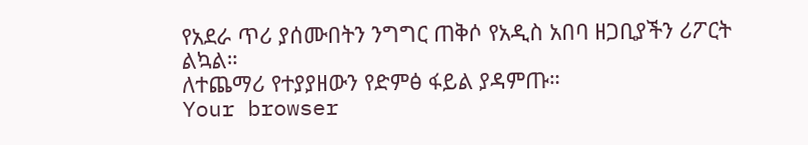የአደራ ጥሪ ያሰሙበትን ንግግር ጠቅሶ የአዲስ አበባ ዘጋቢያችን ሪፖርት ልኳል።
ለተጨማሪ የተያያዘውን የድምፅ ፋይል ያዳምጡ።
Your browser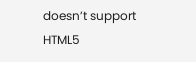doesn’t support HTML5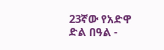23ኛው የአድዋ ድል በዓል -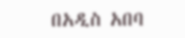በአዲስ አበባ